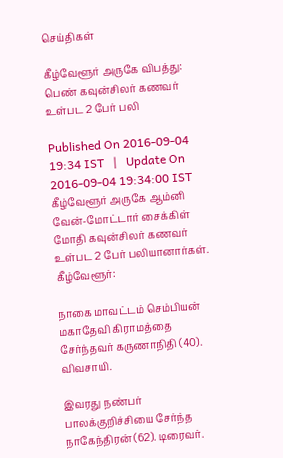செய்திகள்

கீழ்வேளூர் அருகே விபத்து: பெண் கவுன்சிலர் கணவர் உள்பட 2 பேர் பலி

Published On 2016-09-04 19:34 IST   |   Update On 2016-09-04 19:34:00 IST
கீழ்வேளூர் அருகே ஆம்னி வேன்-மோட்டார் சைக்கிள் மோதி கவுன்சிலர் கணவர் உள்பட 2 பேர் பலியானார்கள்.
கீழ்வேளூர்:

நாகை மாவட்டம் செம்பியன் மகாதேவி கிராமத்தை சேர்ந்தவர் கருணாநிதி (40). விவசாயி.

இவரது நண்பர் பாலக்குறிச்சியை சேர்ந்த நாகேந்திரன் (62). டிரைவர்.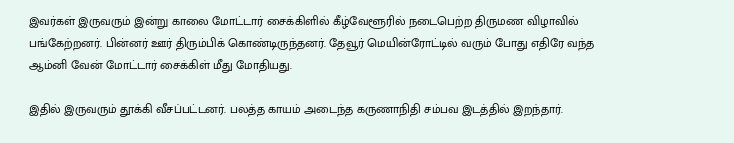இவர்கள் இருவரும் இன்று காலை மோட்டார் சைக்கிளில் கீழ்வேளூரில் நடைபெற்ற திருமண விழாவில் பங்கேற்றனர். பின்னர் ஊர் திரும்பிக் கொண்டிருந்தனர். தேவூர் மெயின்ரோட்டில் வரும் போது எதிரே வந்த ஆம்னி வேன் மோட்டார் சைக்கிள் மீது மோதியது.

இதில் இருவரும் தூக்கி வீசப்பட்டனர். பலத்த காயம் அடைந்த கருணாநிதி சம்பவ இடத்தில் இறந்தார்.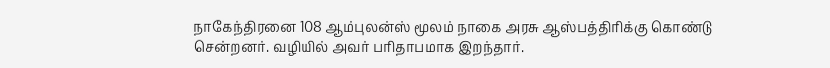நாகேந்திரனை 108 ஆம்புலன்ஸ் மூலம் நாகை அரசு ஆஸ்பத்திரிக்கு கொண்டு சென்றனர். வழியில் அவர் பரிதாபமாக இறந்தார்.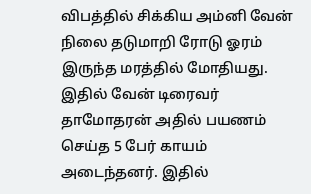விபத்தில் சிக்கிய அம்னி வேன் நிலை தடுமாறி ரோடு ஓரம் இருந்த மரத்தில் மோதியது. இதில் வேன் டிரைவர் தாமோதரன் அதில் பயணம் செய்த 5 பேர் காயம் அடைந்தனர். இதில்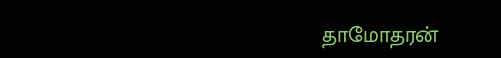தாமோதரன்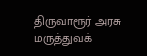திருவாரூர் அரசு மருத்துவக்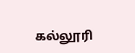கல்லூரி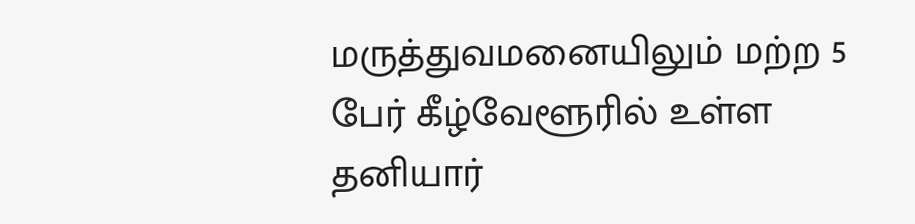மருத்துவமனையிலும் மற்ற 5 பேர் கீழ்வேளூரில் உள்ள தனியார்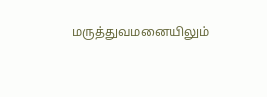மருத்துவமனையிலும்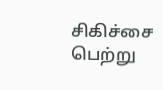சிகிச்சை பெற்று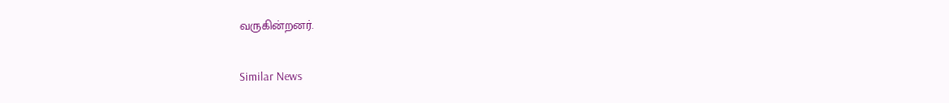வருகின்றனர்.

Similar News